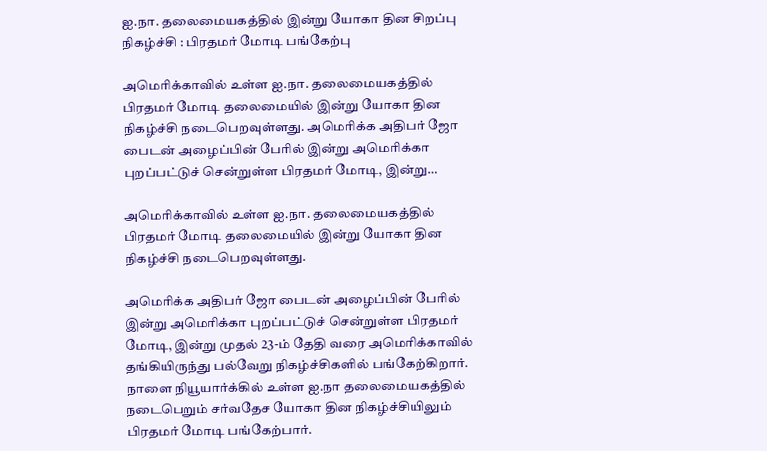ஐ.நா. தலைமையகத்தில் இன்று யோகா தின சிறப்பு நிகழ்ச்சி : பிரதமர் மோடி பங்கேற்பு

அமெரிக்காவில் உள்ள ஐ.நா. தலைமையகத்தில் பிரதமர் மோடி தலைமையில் இன்று யோகா தின நிகழ்ச்சி நடைபெறவுள்ளது. அமெரிக்க அதிபர் ஜோ பைடன் அழைப்பின் பேரில் இன்று அமெரிக்கா புறப்பட்டுச் சென்றுள்ள பிரதமர் மோடி, இன்று…

அமெரிக்காவில் உள்ள ஐ.நா. தலைமையகத்தில் பிரதமர் மோடி தலைமையில் இன்று யோகா தின நிகழ்ச்சி நடைபெறவுள்ளது.

அமெரிக்க அதிபர் ஜோ பைடன் அழைப்பின் பேரில் இன்று அமெரிக்கா புறப்பட்டுச் சென்றுள்ள பிரதமர் மோடி, இன்று முதல் 23-ம் தேதி வரை அமெரிக்காவில் தங்கியிருந்து பல்வேறு நிகழ்ச்சிகளில் பங்கேற்கிறார். நாளை நியூயார்க்கில் உள்ள ஐ.நா தலைமையகத்தில் நடைபெறும் சர்வதேச யோகா தின நிகழ்ச்சியிலும் பிரதமர் மோடி பங்கேற்பார்.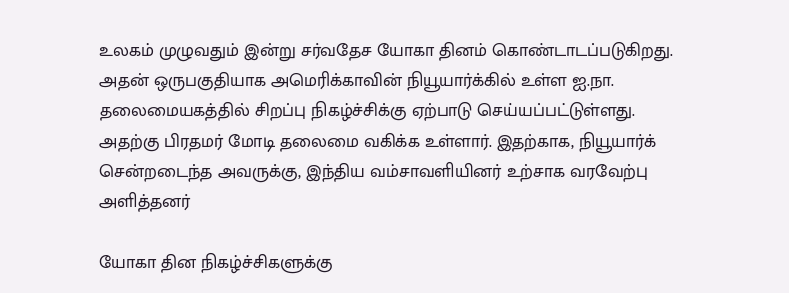உலகம் முழுவதும் இன்று சர்வதேச யோகா தினம் கொண்டாடப்படுகிறது. அதன் ஒருபகுதியாக அமெரிக்காவின் நியூயார்க்கில் உள்ள ஐ.நா. தலைமையகத்தில் சிறப்பு நிகழ்ச்சிக்கு ஏற்பாடு செய்யப்பட்டுள்ளது. அதற்கு பிரதமர் மோடி தலைமை வகிக்க உள்ளார். இதற்காக, நியூயார்க் சென்றடைந்த அவருக்கு, இந்திய வம்சாவளியினர் உற்சாக வரவேற்பு அளித்தனர்

யோகா தின நிகழ்ச்சிகளுக்கு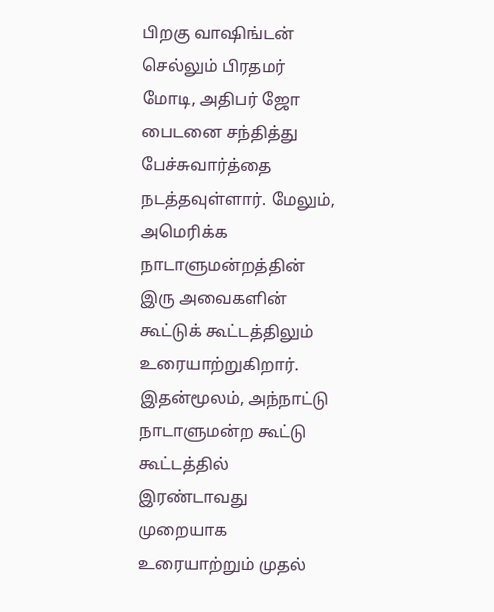பிறகு வாஷிங்டன் செல்லும் பிரதமர் மோடி, அதிபர் ஜோ பைடனை சந்தித்து பேச்சுவார்த்தை நடத்தவுள்ளார். மேலும், அமெரிக்க நாடாளுமன்றத்தின் இரு அவைகளின் கூட்டுக் கூட்டத்திலும் உரையாற்றுகிறார். இதன்மூலம், அந்நாட்டு நாடாளுமன்ற கூட்டு கூட்டத்தில் இரண்டாவது முறையாக உரையாற்றும் முதல்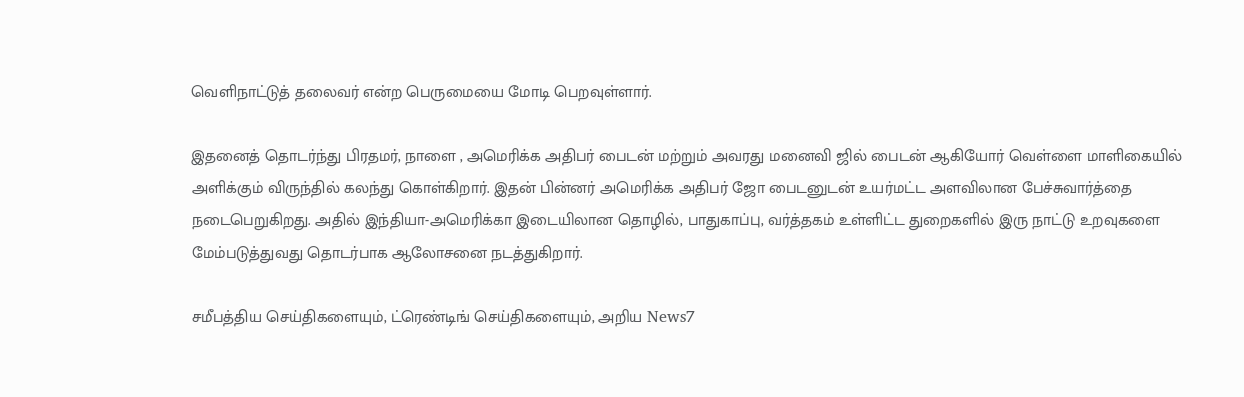வெளிநாட்டுத் தலைவர் என்ற பெருமையை மோடி பெறவுள்ளார்.

இதனைத் தொடர்ந்து பிரதமர், நாளை , அமெரிக்க அதிபர் பைடன் மற்றும் அவரது மனைவி ஜில் பைடன் ஆகியோர் வெள்ளை மாளிகையில் அளிக்கும் விருந்தில் கலந்து கொள்கிறார். இதன் பின்னர் அமெரிக்க அதிபர் ஜோ பைடனுடன் உயர்மட்ட அளவிலான பேச்சுவார்த்தை நடைபெறுகிறது. அதில் இந்தியா-அமெரிக்கா இடையிலான தொழில், பாதுகாப்பு, வர்த்தகம் உள்ளிட்ட துறைகளில் இரு நாட்டு உறவுகளை மேம்படுத்துவது தொடர்பாக ஆலோசனை நடத்துகிறார்.

சமீபத்திய செய்திகளையும், ட்ரெண்டிங் செய்திகளையும், அறிய News7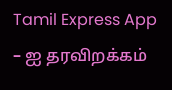Tamil Express App – ஐ தரவிறக்கம்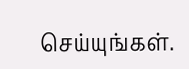செய்யுங்கள்.